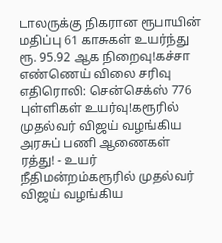டாலருக்கு நிகரான ரூபாயின் மதிப்பு 61 காசுகள் உயர்ந்து ரூ. 95.92 ஆக நிறைவு!கச்சா எண்ணெய் விலை சரிவு எதிரொலி: சென்செக்ஸ் 776 புள்ளிகள் உயர்வு!கரூரில் முதல்வர் விஜய் வழங்கிய அரசுப் பணி ஆணைகள் ரத்து! - உயர் நீதிமன்றம்கரூரில் முதல்வர் விஜய் வழங்கிய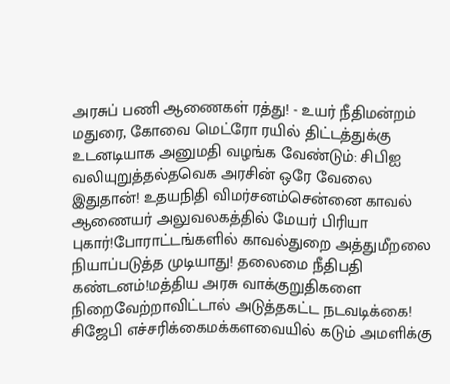அரசுப் பணி ஆணைகள் ரத்து! - உயர் நீதிமன்றம் மதுரை, கோவை மெட்ரோ ரயில் திட்டத்துக்கு உடனடியாக அனுமதி வழங்க வேண்டும்: சிபிஐ வலியுறுத்தல்தவெக அரசின் ஒரே வேலை இதுதான்! உதயநிதி விமர்சனம்சென்னை காவல் ஆணையர் அலுவலகத்தில் மேயர் பிரியா புகார்!போராட்டங்களில் காவல்துறை அத்துமீறலை நியாப்படுத்த முடியாது! தலைமை நீதிபதி கண்டனம்!மத்திய அரசு வாக்குறுதிகளை நிறைவேற்றாவிட்டால் அடுத்தகட்ட நடவடிக்கை! சிஜேபி எச்சரிக்கைமக்களவையில் கடும் அமளிக்கு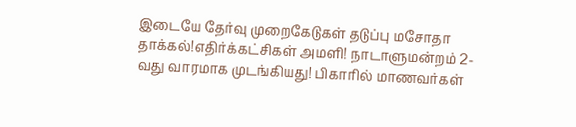இடையே தேர்வு முறைகேடுகள் தடுப்பு மசோதா தாக்கல்!எதிர்க்கட்சிகள் அமளி! நாடாளுமன்றம் 2-வது வாரமாக முடங்கியது! பிகாரில் மாணவர்கள்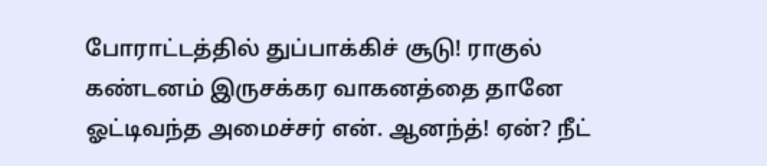போராட்டத்தில் துப்பாக்கிச் சூடு! ராகுல் கண்டனம் இருசக்கர வாகனத்தை தானே ஓட்டிவந்த அமைச்சர் என். ஆனந்த்! ஏன்? நீட்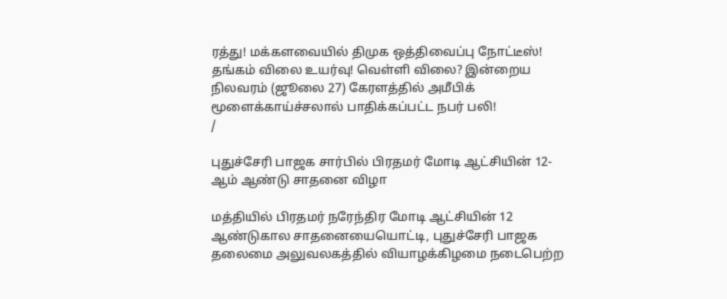ரத்து! மக்களவையில் திமுக ஒத்திவைப்பு நோட்டீஸ்! தங்கம் விலை உயர்வு! வெள்ளி விலை? இன்றைய நிலவரம் (ஜூலை 27) கேரளத்தில் அமீபிக் மூளைக்காய்ச்சலால் பாதிக்கப்பட்ட நபர் பலி!
/

புதுச்சேரி பாஜக சார்பில் பிரதமர் மோடி ஆட்சியின் 12-ஆம் ஆண்டு சாதனை விழா

மத்தியில் பிரதமர் நரேந்திர மோடி ஆட்சியின் 12 ஆண்டுகால சாதனையையொட்டி, புதுச்சேரி பாஜக தலைமை அலுவலகத்தில் வியாழக்கிழமை நடைபெற்ற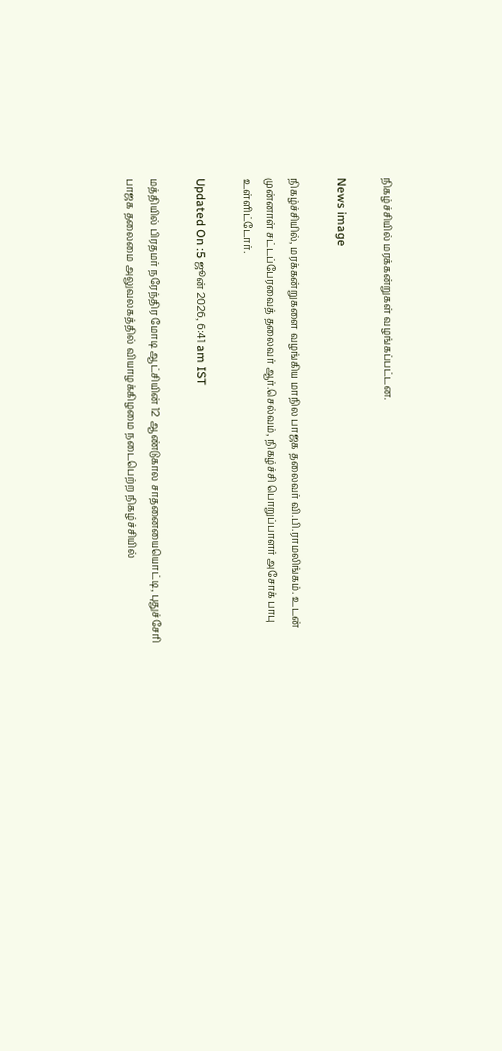நிகழ்ச்சியில் மரக்கன்றுகள் வழங்கப்பட்டன.

News image

நிகழ்ச்சியில், மரக்கன்றுகளை வழங்கிய மாநில பாஜக தலைவர் வி.பி.ராமலிங்கம். உடன் முன்னாள் சட்டப்பேரவைத் தலைவர் ஆர்.செல்வம், நிகழ்ச்சி பொறுப்பாளர் அசோக் பாபு உள்ளிட்டோர்.

Updated On :5 ஜூன் 2026, 6:41 am IST

மத்தியில் பிரதமர் நரேந்திர மோடி ஆட்சியின் 12 ஆண்டுகால சாதனையையொட்டி, புதுச்சேரி பாஜக தலைமை அலுவலகத்தில் வியாழக்கிழமை நடைபெற்ற நிகழ்ச்சியில்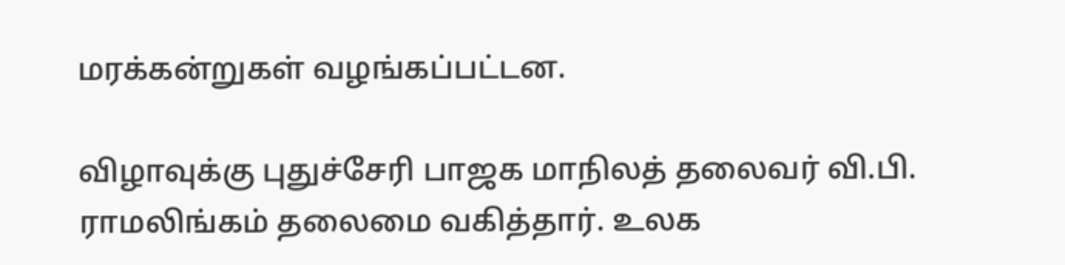மரக்கன்றுகள் வழங்கப்பட்டன.

விழாவுக்கு புதுச்சேரி பாஜக மாநிலத் தலைவர் வி.பி. ராமலிங்கம் தலைமை வகித்தார். உலக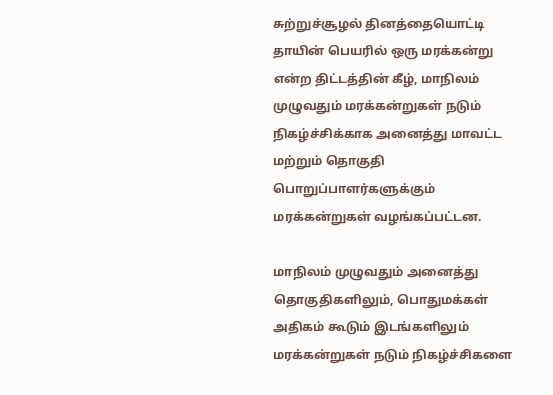சுற்றுச்சூழல் தினத்தையொட்டி தாயின் பெயரில் ஒரு மரக்கன்று என்ற திட்டத்தின் கீழ், மாநிலம் முழுவதும் மரக்கன்றுகள் நடும் நிகழ்ச்சிக்காக அனைத்து மாவட்ட மற்றும் தொகுதி பொறுப்பாளர்களுக்கும் மரக்கன்றுகள் வழங்கப்பட்டன.

மாநிலம் முழுவதும் அனைத்து தொகுதிகளிலும், பொதுமக்கள் அதிகம் கூடும் இடங்களிலும் மரக்கன்றுகள் நடும் நிகழ்ச்சிகளை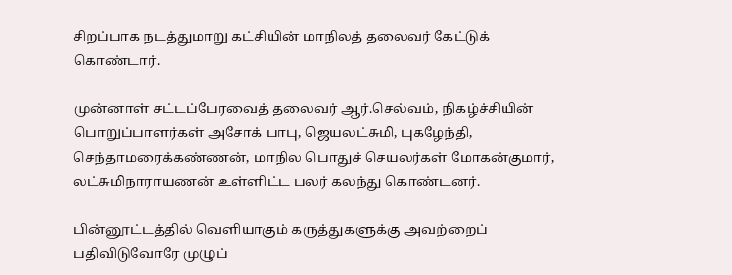சிறப்பாக நடத்துமாறு கட்சியின் மாநிலத் தலைவர் கேட்டுக் கொண்டார்.

முன்னாள் சட்டப்பேரவைத் தலைவர் ஆர்.செல்வம், நிகழ்ச்சியின் பொறுப்பாளர்கள் அசோக் பாபு, ஜெயலட்சுமி, புகழேந்தி, செந்தாமரைக்கண்ணன், மாநில பொதுச் செயலர்கள் மோகன்குமார், லட்சுமிநாராயணன் உள்ளிட்ட பலர் கலந்து கொண்டனர்.

பின்னூட்டத்தில் வெளியாகும் கருத்துகளுக்கு அவற்றைப் பதிவிடுவோரே முழுப்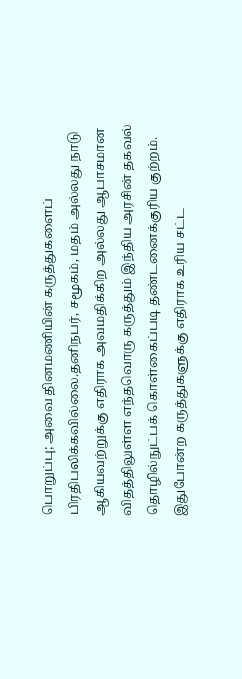பொறுப்பு; அவை தினமணியின் கருத்துகளைப் பிரதிபலிக்கவில்லை.தனிநபர், சமூகம், மதம் அல்லது நாடு ஆகியவற்றுக்கு எதிராக அவமதிக்கிற அல்லது ஆபாசமான விதத்திலுள்ள எந்தவொரு கருத்தும் இந்திய அரசின் தகவல் தொழில்நுட்பக் கொள்கைப்படி தண்டனைக்குரிய குற்றம். இதுபோன்ற கருத்துகளுக்கு எதிராக உரிய சட்ட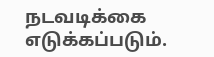நடவடிக்கை எடுக்கப்படும்.